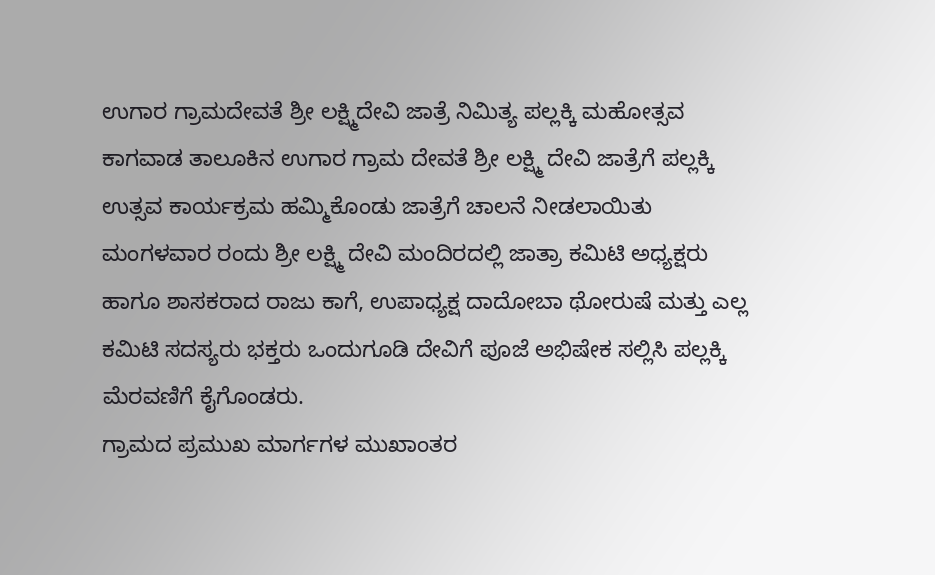ಉಗಾರ ಗ್ರಾಮದೇವತೆ ಶ್ರೀ ಲಕ್ಷ್ಮಿದೇವಿ ಜಾತ್ರೆ ನಿಮಿತ್ಯ ಪಲ್ಲಕ್ಕಿ ಮಹೋತ್ಸವ
ಕಾಗವಾಡ ತಾಲೂಕಿನ ಉಗಾರ ಗ್ರಾಮ ದೇವತೆ ಶ್ರೀ ಲಕ್ಷ್ಮಿ ದೇವಿ ಜಾತ್ರೆಗೆ ಪಲ್ಲಕ್ಕಿ ಉತ್ಸವ ಕಾರ್ಯಕ್ರಮ ಹಮ್ಮಿಕೊಂಡು ಜಾತ್ರೆಗೆ ಚಾಲನೆ ನೀಡಲಾಯಿತು ಮಂಗಳವಾರ ರಂದು ಶ್ರೀ ಲಕ್ಷ್ಮಿ ದೇವಿ ಮಂದಿರದಲ್ಲಿ ಜಾತ್ರಾ ಕಮಿಟಿ ಅಧ್ಯಕ್ಷರು ಹಾಗೂ ಶಾಸಕರಾದ ರಾಜು ಕಾಗೆ, ಉಪಾಧ್ಯಕ್ಷ ದಾದೋಬಾ ಥೋರುಷೆ ಮತ್ತು ಎಲ್ಲ ಕಮಿಟಿ ಸದಸ್ಯರು ಭಕ್ತರು ಒಂದುಗೂಡಿ ದೇವಿಗೆ ಪೂಜೆ ಅಭಿಷೇಕ ಸಲ್ಲಿಸಿ ಪಲ್ಲಕ್ಕಿ ಮೆರವಣಿಗೆ ಕೈಗೊಂಡರು.
ಗ್ರಾಮದ ಪ್ರಮುಖ ಮಾರ್ಗಗಳ ಮುಖಾಂತರ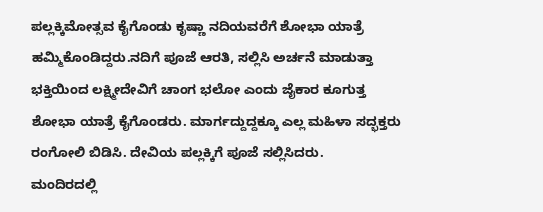ಪಲ್ಲಕ್ಕಿಮೋತ್ಸವ ಕೈಗೊಂಡು ಕೃಷ್ಣಾ ನದಿಯವರೆಗೆ ಶೋಭಾ ಯಾತ್ರೆ ಹಮ್ಮಿಕೊಂಡಿದ್ದರು.ನದಿಗೆ ಪೂಜೆ ಆರತಿ, ಸಲ್ಲಿಸಿ ಅರ್ಚನೆ ಮಾಡುತ್ತಾ ಭಕ್ತಿಯಿಂದ ಲಕ್ಷ್ಮೀದೇವಿಗೆ ಚಾಂಗ ಭಲೋ ಎಂದು ಜೈಕಾರ ಕೂಗುತ್ತ ಶೋಭಾ ಯಾತ್ರೆ ಕೈಗೊಂಡರು. ಮಾರ್ಗದ್ದುದ್ದಕ್ಕೂ ಎಲ್ಲ ಮಹಿಳಾ ಸದ್ಭಕ್ತರು ರಂಗೋಲಿ ಬಿಡಿಸಿ. ದೇವಿಯ ಪಲ್ಲಕ್ಕಿಗೆ ಪೂಜೆ ಸಲ್ಲಿಸಿದರು.
ಮಂದಿರದಲ್ಲಿ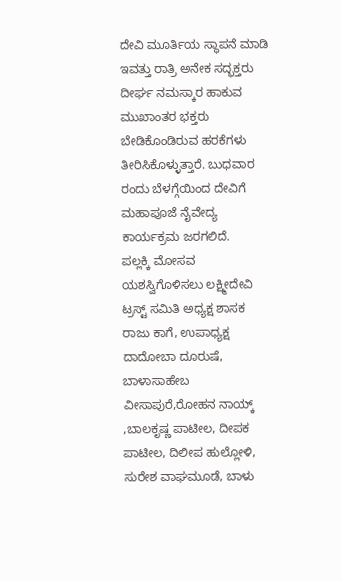ದೇವಿ ಮೂರ್ತಿಯ ಸ್ಥಾಪನೆ ಮಾಡಿ ಇವತ್ತು ರಾತ್ರಿ ಅನೇಕ ಸದ್ಭಕ್ತರು ದೀರ್ಘ ನಮಸ್ಕಾರ ಹಾಕುವ ಮುಖಾಂತರ ಭಕ್ತರು ಬೇಡಿಕೊಂಡಿರುವ ಹರಕೆಗಳು ತೀರಿಸಿಕೊಳ್ಳುತ್ತಾರೆ. ಬುಧವಾರ ರಂದು ಬೆಳಗ್ಗೆಯಿಂದ ದೇವಿಗೆ ಮಹಾಪೂಜೆ ನೈವೇದ್ಯ ಕಾರ್ಯಕ್ರಮ ಜರಗಲಿದೆ.
ಪಲ್ಲಕ್ಕಿ ಮೋಸವ ಯಶಸ್ವಿಗೊಳಿಸಲು ಲಕ್ಷ್ಮೀದೇವಿ ಟ್ರಸ್ಟ್ ಸಮಿತಿ ಅಧ್ಯಕ್ಷ ಶಾಸಕ ರಾಜು ಕಾಗೆ, ಉಪಾಧ್ಯಕ್ಷ ದಾದೋಬಾ ದೂರುಷೆ, ಬಾಳಾಸಾಹೇಬ ವೀಸಾಪುರೆ,ರೋಹನ ನಾಯ್ಕ್ ,ಬಾಲಕೃಷ್ಣ ಪಾಟೀಲ, ದೀಪಕ ಪಾಟೀಲ, ದಿಲೀಪ ಹುಲ್ಲೋಳಿ, ಸುರೇಶ ವಾಘಮೂಡೆ, ಬಾಳು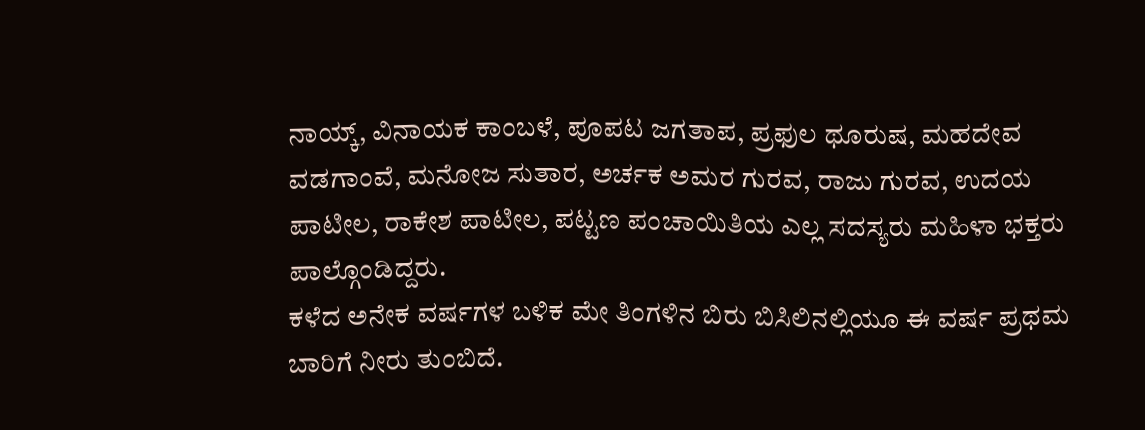ನಾಯ್ಕ್, ವಿನಾಯಕ ಕಾಂಬಳೆ, ಪೂಪಟ ಜಗತಾಪ, ಪ್ರಫುಲ ಥೂರುಷ, ಮಹದೇವ ವಡಗಾಂವೆ, ಮನೋಜ ಸುತಾರ, ಅರ್ಚಕ ಅಮರ ಗುರವ, ರಾಜು ಗುರವ, ಉದಯ ಪಾಟೀಲ, ರಾಕೇಶ ಪಾಟೀಲ, ಪಟ್ಟಣ ಪಂಚಾಯಿತಿಯ ಎಲ್ಲ ಸದಸ್ಯರು ಮಹಿಳಾ ಭಕ್ತರು ಪಾಲ್ಗೊಂಡಿದ್ದರು.
ಕಳೆದ ಅನೇಕ ವರ್ಷಗಳ ಬಳಿಕ ಮೇ ತಿಂಗಳಿನ ಬಿರು ಬಿಸಿಲಿನಲ್ಲಿಯೂ ಈ ವರ್ಷ ಪ್ರಥಮ ಬಾರಿಗೆ ನೀರು ತುಂಬಿದೆ.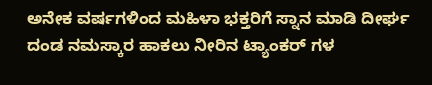ಅನೇಕ ವರ್ಷಗಳಿಂದ ಮಹಿಳಾ ಭಕ್ತರಿಗೆ ಸ್ನಾನ ಮಾಡಿ ದೀರ್ಘ ದಂಡ ನಮಸ್ಕಾರ ಹಾಕಲು ನೀರಿನ ಟ್ಯಾಂಕರ್ ಗಳ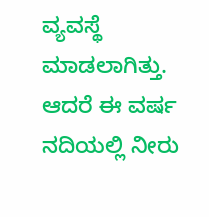ವ್ಯವಸ್ಥೆ ಮಾಡಲಾಗಿತ್ತು. ಆದರೆ ಈ ವರ್ಷ ನದಿಯಲ್ಲಿ ನೀರು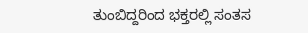ತುಂಬಿದ್ದರಿಂದ ಭಕ್ತರಲ್ಲಿ ಸಂತಸ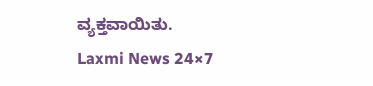ವ್ಯಕ್ತವಾಯಿತು.
Laxmi News 24×7